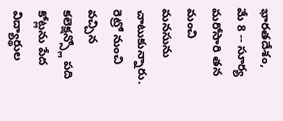భారతదేశం, మే 8 -- సూర్య మరోసారి తన మంచి మనసును చాటుకున్నారు. రెట్రో నుంచి వచ్చిన కలెక్షన్స్లో పది కోట్లను పేద విద్యార్థుల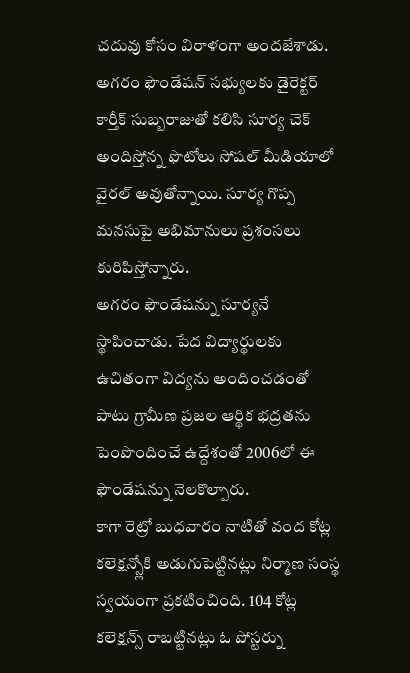చదువు కోసం విరాళంగా అందజేశాడు. అగరం ఫౌండేషన్ సభ్యులకు డైరెక్టర్ కార్తీక్ సుబ్బరాజుతో కలిసి సూర్య చెక్ అందిస్తోన్న ఫొటోలు సోషల్ మీడియాలో వైరల్ అవుతోన్నాయి. సూర్య గొప్ప మనసుపై అభిమానులు ప్రశంసలు కురిపిస్తోన్నారు.
అగరం ఫౌండేషన్ను సూర్యనే స్థాపించాడు. పేద విద్యార్థులకు ఉచితంగా విద్యను అందించడంతో పాటు గ్రామీణ ప్రజల ఆర్థిక భద్రతను పెంపొందించే ఉద్దేశంతో 2006లో ఈ ఫౌండేషన్ను నెలకొల్పారు.
కాగా రెట్రో బుధవారం నాటితో వంద కోట్ల కలెక్షన్స్లోకి అడుగుపెట్టినట్లు నిర్మాణ సంస్థ స్వయంగా ప్రకటించింది. 104 కోట్ల కలెక్షన్స్ రాబట్టినట్లు ఓ పోస్టర్ను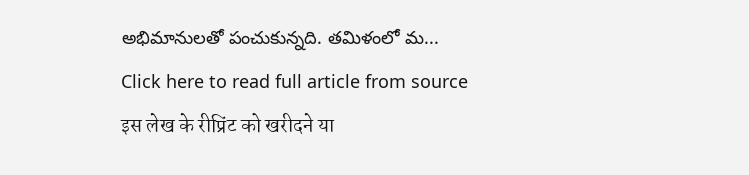అభిమానులతో పంచుకున్నది. తమిళంలో మ...
Click here to read full article from source
इस लेख के रीप्रिंट को खरीदने या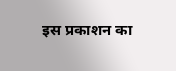इस प्रकाशन का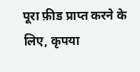पूरा फ़ीड प्राप्त करने के लिए, कृपया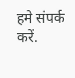हमे संपर्क करें.